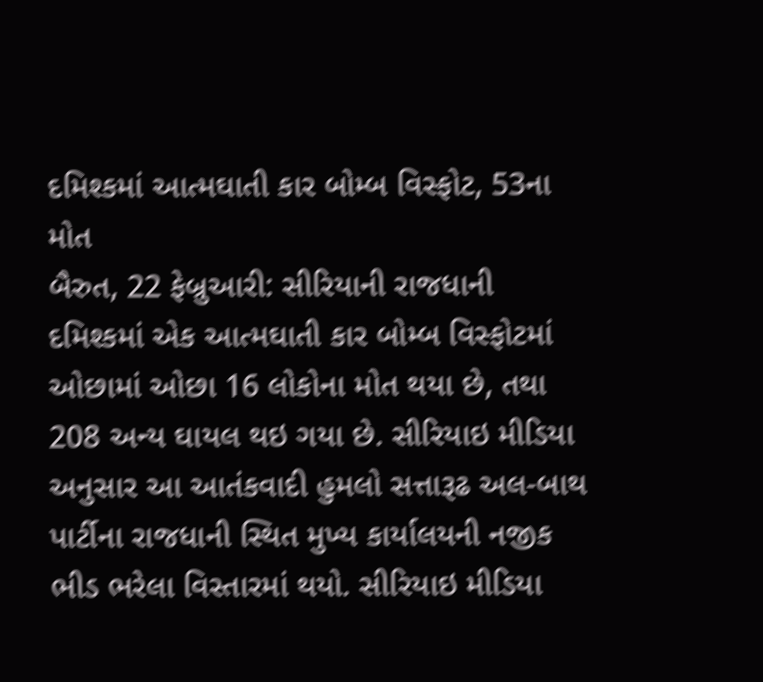દમિશ્કમાં આત્મઘાતી કાર બોમ્બ વિસ્ફોટ, 53ના મોત
બૈરુત, 22 ફેબ્રુઆરી: સીરિયાની રાજધાની દમિશ્કમાં એક આત્મઘાતી કાર બોમ્બ વિસ્ફોટમાં ઓછામાં ઓછા 16 લોકોના મોત થયા છે, તથા 208 અન્ય ઘાયલ થઇ ગયા છે. સીરિયાઇ મીડિયા અનુસાર આ આતંકવાદી હુમલો સત્તારૂઢ અલ-બાથ પાર્ટીના રાજધાની સ્થિત મુખ્ય કાર્યાલયની નજીક ભીડ ભરેલા વિસ્તારમાં થયો. સીરિયાઇ મીડિયા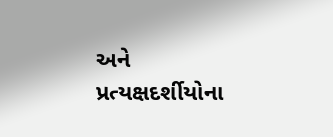અને પ્રત્યક્ષદર્શીયોના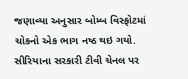જણાવ્યા અનુસાર બોમ્બ વિસ્ફોટમાં ચોકનો એક ભાગ નષ્ઠ થઇ ગયો.
સીરિયાના સરકારી ટીવી ચેનલ પર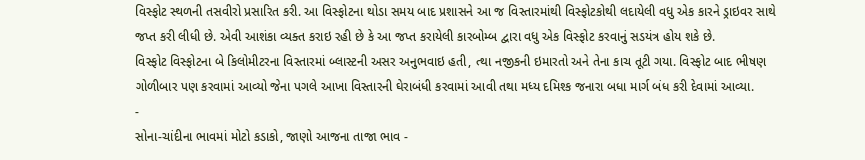વિસ્ફોટ સ્થળની તસવીરો પ્રસારિત કરી. આ વિસ્ફોટના થોડા સમય બાદ પ્રશાસને આ જ વિસ્તારમાંથી વિસ્ફોટકોથી લદાયેલી વધુ એક કારને ડ્રાઇવર સાથે જપ્ત કરી લીધી છે. એવી આશંકા વ્યક્ત કરાઇ રહી છે કે આ જપ્ત કરાયેલી કારબોમ્બ દ્વારા વધુ એક વિસ્ફોટ કરવાનું સડયંત્ર હોય શકે છે.
વિસ્ફોટ વિસ્ફોટના બે કિલોમીટરના વિસ્તારમાં બ્લાસ્ટની અસર અનુભવાઇ હતી, ત્થા નજીકની ઇમારતો અને તેના કાચ તૂટી ગયા. વિસ્ફોટ બાદ ભીષણ ગોળીબાર પણ કરવામાં આવ્યો જેના પગલે આખા વિસ્તારની ઘેરાબંધી કરવામાં આવી તથા મધ્ય દમિશ્ક જનારા બધા માર્ગ બંધ કરી દેવામાં આવ્યા.
-
સોના-ચાંદીના ભાવમાં મોટો કડાકો, જાણો આજના તાજા ભાવ -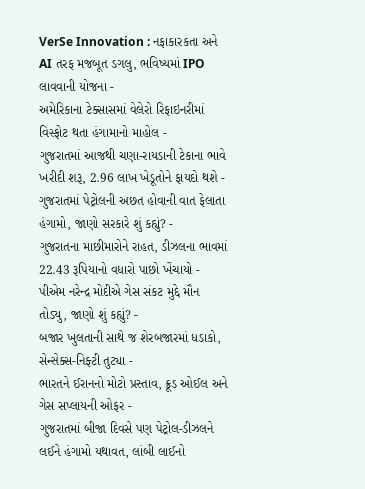VerSe Innovation : નફાકારકતા અને AI તરફ મજબૂત ડગલુ, ભવિષ્યમાં IPO લાવવાની યોજના -
અમેરિકાના ટેક્સાસમાં વેલેરો રિફાઇનરીમાં વિસ્ફોટ થતા હંગામાનો માહોલ -
ગુજરાતમાં આજથી ચણા-રાયડાની ટેકાના ભાવે ખરીદી શરૂ, 2.96 લાખ ખેડૂતોને ફાયદો થશે -
ગુજરાતમાં પેટ્રોલની અછત હોવાની વાત ફેલાતા હંગામો, જાણો સરકારે શું કહ્યું? -
ગુજરાતના માછીમારોને રાહત, ડીઝલના ભાવમાં 22.43 રૂપિયાનો વધારો પાછો ખેંચાયો -
પીએમ નરેન્દ્ર મોદીએ ગેસ સંકટ મુદ્દે મૌન તોડ્યુ, જાણો શું કહ્યું? -
બજાર ખુલતાની સાથે જ શેરબજારમાં ધડાકો, સેન્સેક્સ-નિફ્ટી તુટ્યા -
ભારતને ઈરાનનો મોટો પ્રસ્તાવ, ક્રૂડ ઓઈલ અને ગેસ સપ્લાયની ઓફર -
ગુજરાતમાં બીજા દિવસે પણ પેટ્રોલ-ડીઝલને લઈને હંગામો યથાવત, લાંબી લાઈનો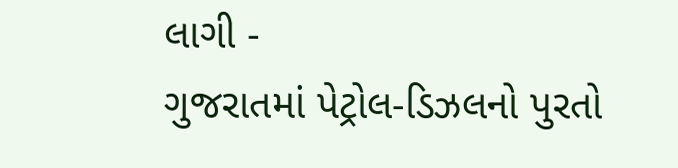લાગી -
ગુજરાતમાં પેટ્રોલ-ડિઝલનો પુરતો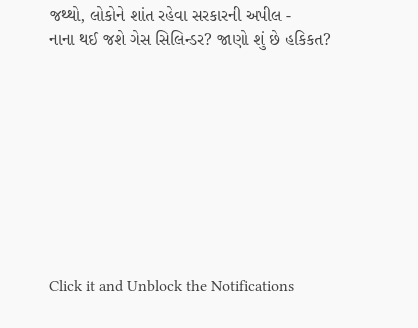જથ્થો, લોકોને શાંત રહેવા સરકારની અપીલ -
નાના થઈ જશે ગેસ સિલિન્ડર? જાણો શું છે હકિકત?









Click it and Unblock the Notifications